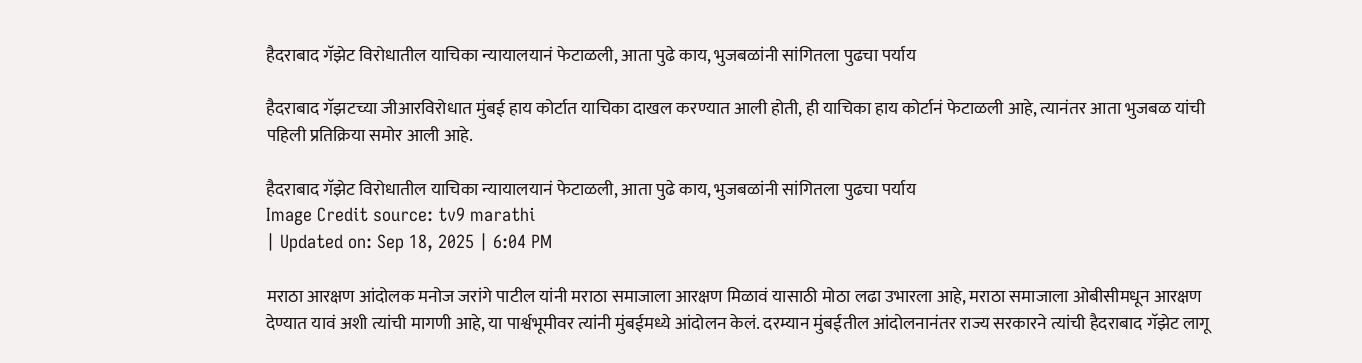हैदराबाद गॅझेट विरोधातील याचिका न्यायालयानं फेटाळली, आता पुढे काय, भुजबळांनी सांगितला पुढचा पर्याय

हैदराबाद गॅझटच्या जीआरविरोधात मुंबई हाय कोर्टात याचिका दाखल करण्यात आली होती, ही याचिका हाय कोर्टानं फेटाळली आहे, त्यानंतर आता भुजबळ यांची पहिली प्रतिक्रिया समोर आली आहे.

हैदराबाद गॅझेट विरोधातील याचिका न्यायालयानं फेटाळली, आता पुढे काय, भुजबळांनी सांगितला पुढचा पर्याय
Image Credit source: tv9 marathi
| Updated on: Sep 18, 2025 | 6:04 PM

मराठा आरक्षण आंदोलक मनोज जरांगे पाटील यांनी मराठा समाजाला आरक्षण मिळावं यासाठी मोठा लढा उभारला आहे, मराठा समाजाला ओबीसीमधून आरक्षण देण्यात यावं अशी त्यांची मागणी आहे, या पार्श्वभूमीवर त्यांनी मुंबईमध्ये आंदोलन केलं. दरम्यान मुंबईतील आंदोलनानंतर राज्य सरकारने त्यांची हैदराबाद गॅझेट लागू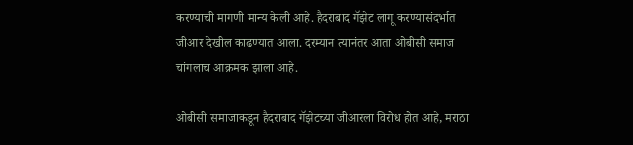करण्याची मागणी मान्य केली आहे. हैदराबाद गॅझेट लागू करण्यासंदर्भात जीआर देखील काढण्यात आला. दरम्यान त्यानंतर आता ओबीसी समाज चांगलाच आक्रमक झाला आहे.

ओबीसी समाजाकडून हैदराबाद गॅझेटच्या जीआरला विरोध होत आहे, मराठा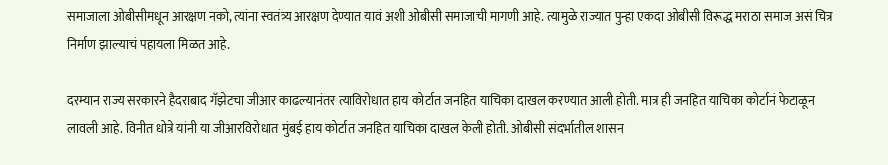समाजाला ओबीसीमधून आरक्षण नको, त्यांना स्वतंत्र्य आरक्षण देण्यात यावं अशी ओबीसी समाजाची मागणी आहे. त्यामुळे राज्यात पुन्हा एकदा ओबीसी विरूद्ध मराठा समाज असं चित्र निर्माण झाल्याचं पहायला मिळत आहे.

दरम्यान राज्य सरकारने हैदराबाद गॅझेटचा जीआर काढल्यानंतर त्याविरोधात हाय कोर्टात जनहित याचिका दाखल करण्यात आली होती. मात्र ही जनहित याचिका कोर्टानं फेटाळून लावली आहे. विनीत धोत्रे यांनी या जीआरविरोधात मुंबई हाय कोर्टात जनहित याचिका दाखल केली होती. ओबीसी संदर्भातील शासन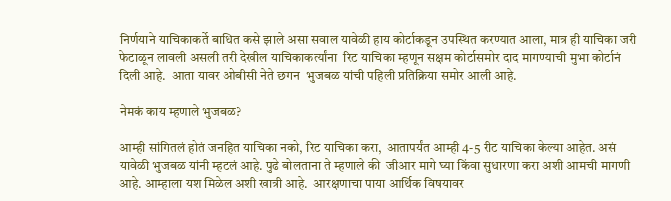निर्णयाने याचिकाकर्ते बाधित कसे झाले असा सवाल यावेळी हाय कोर्टाकडून उपस्थित करण्यात आला, मात्र ही याचिका जरी फेटाळून लावली असली तरी देखील याचिकाकर्त्यांना  रिट याचिका म्हणून सक्षम कोर्टासमोर दाद मागण्याची मुभा कोर्टानं दिली आहे.  आता यावर ओबीसी नेते छगन  भुजबळ यांची पहिली प्रतिक्रिया समोर आली आहे.

नेमकं काय म्हणाले भुजबळ?

आम्ही सांगितलं होतं जनहित याचिका नको, रिट याचिका करा,  आतापर्यंत आम्ही 4-5 रीट याचिका केल्या आहेत. असं यावेळी भुजबळ यांनी म्हटलं आहे. पुढे बोलताना ते म्हणाले की  जीआर मागे घ्या किंवा सुधारणा करा अशी आमची मागणी आहे. आम्हाला यश मिळेल अशी खात्री आहे.  आरक्षणाचा पाया आर्थिक विषयावर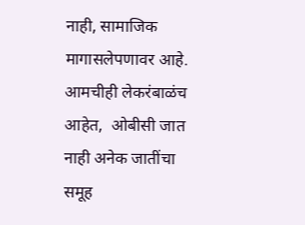नाही, सामाजिक मागासलेपणावर आहे.  आमचीही लेकरंबाळंच आहेत,  ओबीसी जात नाही अनेक जातींचा समूह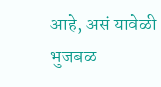आहे, असं यावेळी भुजबळ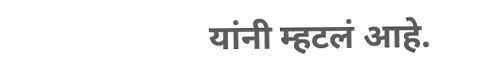यांनी म्हटलं आहे.